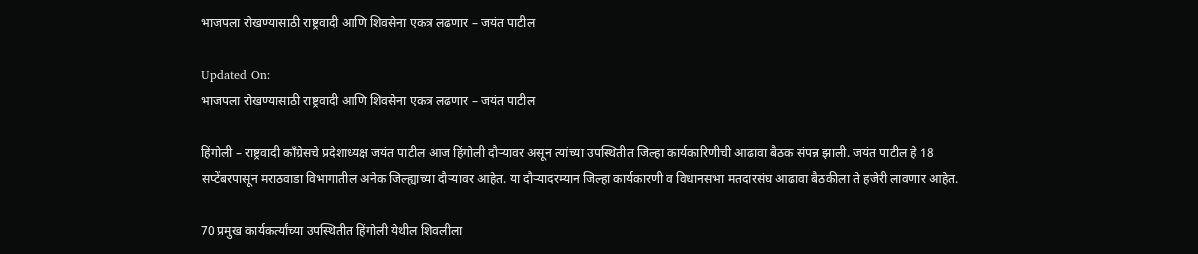भाजपला रोखण्यासाठी राष्ट्रवादी आणि शिवसेना एकत्र लढणार – जयंत पाटील

Updated On:
भाजपला रोखण्यासाठी राष्ट्रवादी आणि शिवसेना एकत्र लढणार – जयंत पाटील

हिंगोली – राष्ट्रवादी काँग्रेसचे प्रदेशाध्यक्ष जयंत पाटील आज हिंगोली दौऱ्यावर असून त्यांच्या उपस्थितीत जिल्हा कार्यकारिणीची आढावा बैठक संपन्न झाली. जयंत पाटील हे 18 सप्टेंबरपासून मराठवाडा विभागातील अनेक जिल्ह्याच्या दौऱ्यावर आहेत. या दौऱ्यादरम्यान जिल्हा कार्यकारणी व विधानसभा मतदारसंघ आढावा बैठकीला ते हजेरी लावणार आहेत.

70 प्रमुख कार्यकर्त्यांच्या उपस्थितीत हिंगोली येथील शिवलीला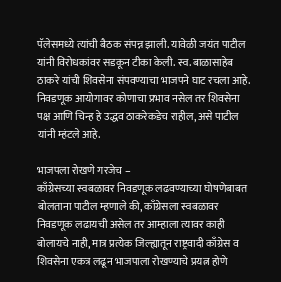पॅलेसमध्ये त्यांची बैठक संपन्न झाली. यावेळी जयंत पाटील यांनी विरोधकांवर सडकून टीका केली. स्व. बाळासाहेब ठाकरे यांची शिवसेना संपवण्याचा भाजपने घाट रचला आहे. निवडणूक आयोगावर कोणाचा प्रभाव नसेल तर शिवसेना पक्ष आणि चिन्ह हे उद्धव ठाकरेकडेच राहील, असे पाटील यांनी म्हंटले आहे.

भाजपला रोखणे गरजेच –
काँग्रेसच्या स्वबळावर निवडणूक लढवण्याच्या घोषणेबाबत बोलताना पाटील म्हणाले की, काँग्रेसला स्वबळावर निवडणूक लढायची असेल तर आम्हाला त्यावर काही बोलायचे नाही, मात्र प्रत्येक जिल्ह्यातून राष्ट्रवादी काँग्रेस व शिवसेना एकत्र लढून भाजपाला रोखण्याचे प्रयत्न होणे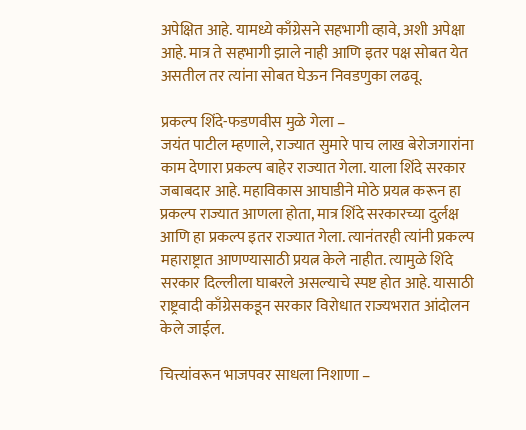अपेक्षित आहे. यामध्ये काँग्रेसने सहभागी व्हावे, अशी अपेक्षा आहे. मात्र ते सहभागी झाले नाही आणि इतर पक्ष सोबत येत असतील तर त्यांना सोबत घेऊन निवडणुका लढवू.

प्रकल्प शिंदे-फडणवीस मुळे गेला –
जयंत पाटील म्हणाले, राज्यात सुमारे पाच लाख बेरोजगारांना काम देणारा प्रकल्प बाहेर राज्यात गेला. याला शिंदे सरकार जबाबदार आहे. महाविकास आघाडीने मोठे प्रयत्न करून हा प्रकल्प राज्यात आणला होता, मात्र शिंदे सरकारच्या दुर्लक्ष आणि हा प्रकल्प इतर राज्यात गेला. त्यानंतरही त्यांनी प्रकल्प महाराष्ट्रात आणण्यासाठी प्रयत्न केले नाहीत. त्यामुळे शिंदे सरकार दिल्लीला घाबरले असल्याचे स्पष्ट होत आहे. यासाठी राष्ट्रवादी काँग्रेसकडून सरकार विरोधात राज्यभरात आंदोलन केले जाईल.

चित्त्यांवरून भाजपवर साधला निशाणा –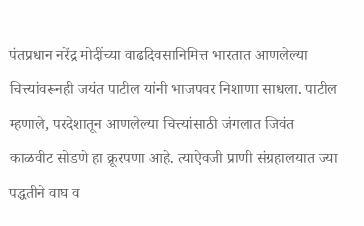पंतप्रधान नरेंद्र मोदींच्या वाढदिवसानिमित्त भारतात आणलेल्या चित्त्यांवरूनही जयंत पाटील यांनी भाजपवर निशाणा साधला. पाटील म्हणाले, परदेशातून आणलेल्या चित्त्यांसाठी जंगलात जिवंत काळवीट सोडणे हा क्रूरपणा आहे. त्याऐवजी प्राणी संग्रहालयात ज्या पद्धतीने वाघ व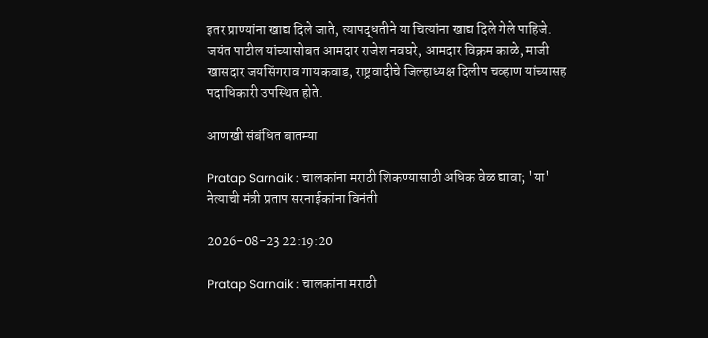इतर प्राण्यांना खाद्य दिले जाते, त्यापद्धतीने या चित्यांना खाद्य दिले गेले पाहिजे. जयंत पाटील यांच्यासोबत आमदार राजेश नवघरे, आमदार विक्रम काळे, माजी खासदार जयसिंगराव गायकवाड, राष्ट्रवादीचे जिल्हाध्यक्ष दिलीप चव्हाण यांच्यासह पदाधिकारी उपस्थित होते.

आणखी संबंधित बातम्या

Pratap Sarnaik : चालकांना मराठी शिकण्यासाठी अधिक वेळ द्यावा; 'या' नेत्याची मंत्री प्रताप सरनाईकांना विनंती

2026-08-23 22:19:20

Pratap Sarnaik : चालकांना मराठी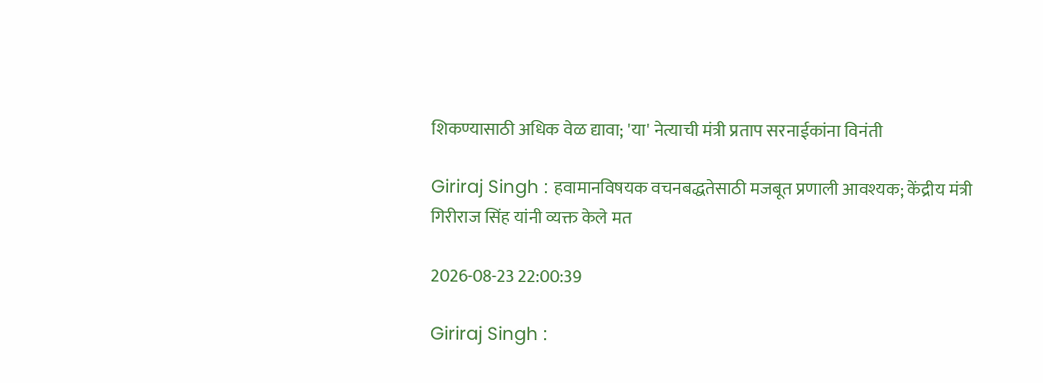शिकण्यासाठी अधिक वेळ द्यावा; 'या' नेत्याची मंत्री प्रताप सरनाईकांना विनंती

Giriraj Singh : हवामानविषयक वचनबद्धतेसाठी मजबूत प्रणाली आवश्यक; केंद्रीय मंत्री गिरीराज सिंह यांनी व्यक्त केले मत

2026-08-23 22:00:39

Giriraj Singh :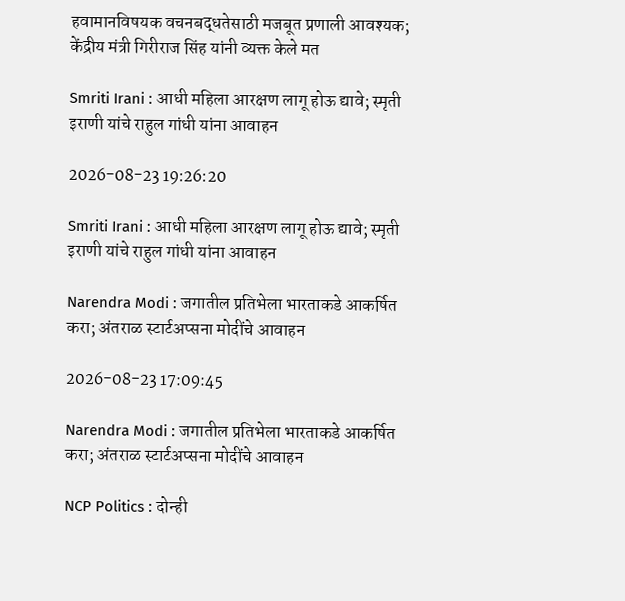हवामानविषयक वचनबद्धतेसाठी मजबूत प्रणाली आवश्यक; केंद्रीय मंत्री गिरीराज सिंह यांनी व्यक्त केले मत

Smriti Irani : आधी महिला आरक्षण लागू होऊ द्यावे; स्मृती इराणी यांचे राहुल गांधी यांना आवाहन

2026-08-23 19:26:20

Smriti Irani : आधी महिला आरक्षण लागू होऊ द्यावे; स्मृती इराणी यांचे राहुल गांधी यांना आवाहन

Narendra Modi : जगातील प्रतिभेला भारताकडे आकर्षित करा; अंतराळ स्टार्टअप्सना मोदींचे आवाहन

2026-08-23 17:09:45

Narendra Modi : जगातील प्रतिभेला भारताकडे आकर्षित करा; अंतराळ स्टार्टअप्सना मोदींचे आवाहन

NCP Politics : दोन्ही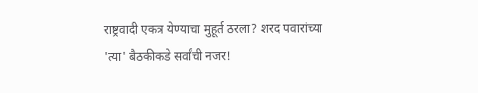राष्ट्रवादी एकत्र येण्याचा मुहूर्त ठरला? शरद पवारांच्या 'त्या' बैठकीकडे सर्वांची नजर!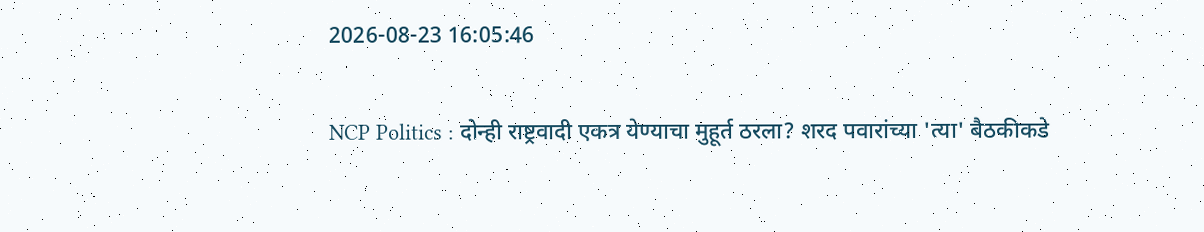2026-08-23 16:05:46

NCP Politics : दोन्ही राष्ट्रवादी एकत्र येण्याचा मुहूर्त ठरला? शरद पवारांच्या 'त्या' बैठकीकडे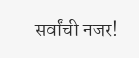सर्वांची नजर!